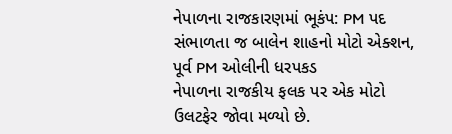નેપાળના રાજકારણમાં ભૂકંપ: PM પદ સંભાળતા જ બાલેન શાહનો મોટો એક્શન, પૂર્વ PM ઓલીની ધરપકડ
નેપાળના રાજકીય ફલક પર એક મોટો ઉલટફેર જોવા મળ્યો છે.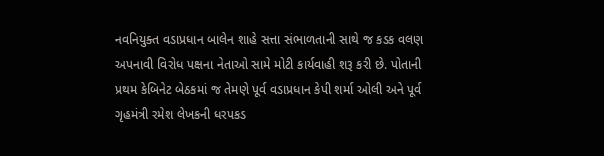નવનિયુક્ત વડાપ્રધાન બાલેન શાહે સત્તા સંભાળતાની સાથે જ કડક વલણ અપનાવી વિરોધ પક્ષના નેતાઓ સામે મોટી કાર્યવાહી શરૂ કરી છે. પોતાની પ્રથમ કેબિનેટ બેઠકમાં જ તેમણે પૂર્વ વડાપ્રધાન કેપી શર્મા ઓલી અને પૂર્વ ગૃહમંત્રી રમેશ લેખકની ધરપકડ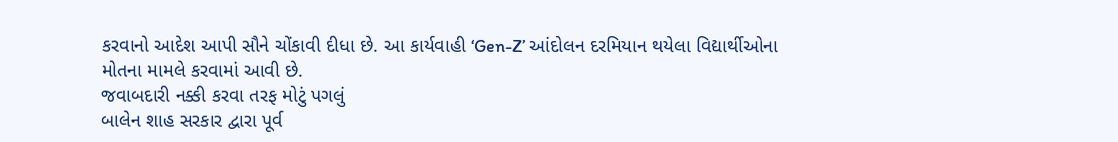કરવાનો આદેશ આપી સૌને ચોંકાવી દીધા છે. આ કાર્યવાહી ‘Gen-Z’ આંદોલન દરમિયાન થયેલા વિદ્યાર્થીઓના મોતના મામલે કરવામાં આવી છે.
જવાબદારી નક્કી કરવા તરફ મોટું પગલું
બાલેન શાહ સરકાર દ્વારા પૂર્વ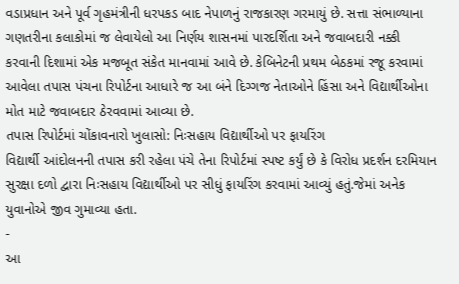વડાપ્રધાન અને પૂર્વ ગૃહમંત્રીની ધરપકડ બાદ નેપાળનું રાજકારણ ગરમાયું છે. સત્તા સંભાળ્યાના ગણતરીના કલાકોમાં જ લેવાયેલો આ નિર્ણય શાસનમાં પારદર્શિતા અને જવાબદારી નક્કી કરવાની દિશામાં એક મજબૂત સંકેત માનવામાં આવે છે. કેબિનેટની પ્રથમ બેઠકમાં રજૂ કરવામાં આવેલા તપાસ પંચના રિપોર્ટના આધારે જ આ બંને દિગ્ગજ નેતાઓને હિંસા અને વિદ્યાર્થીઓના મોત માટે જવાબદાર ઠેરવવામાં આવ્યા છે.
તપાસ રિપોર્ટમાં ચોંકાવનારો ખુલાસો: નિઃસહાય વિદ્યાર્થીઓ પર ફાયરિંગ
વિદ્યાર્થી આંદોલનની તપાસ કરી રહેલા પંચે તેના રિપોર્ટમાં સ્પષ્ટ કર્યું છે કે વિરોધ પ્રદર્શન દરમિયાન સુરક્ષા દળો દ્વારા નિઃસહાય વિદ્યાર્થીઓ પર સીધું ફાયરિંગ કરવામાં આવ્યું હતું.જેમાં અનેક યુવાનોએ જીવ ગુમાવ્યા હતા.
-
આ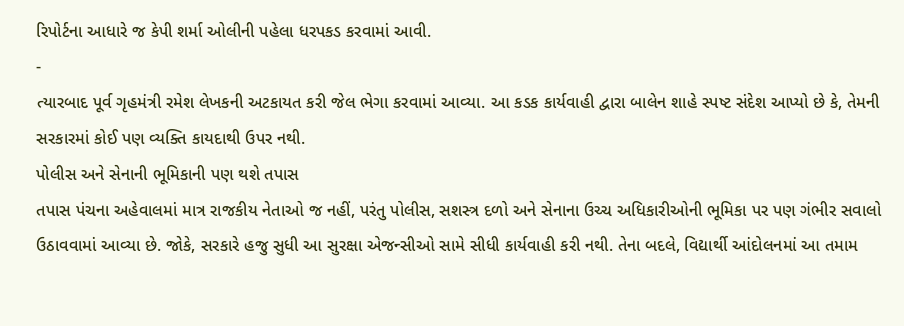રિપોર્ટના આધારે જ કેપી શર્મા ઓલીની પહેલા ધરપકડ કરવામાં આવી.
-
ત્યારબાદ પૂર્વ ગૃહમંત્રી રમેશ લેખકની અટકાયત કરી જેલ ભેગા કરવામાં આવ્યા. આ કડક કાર્યવાહી દ્વારા બાલેન શાહે સ્પષ્ટ સંદેશ આપ્યો છે કે, તેમની સરકારમાં કોઈ પણ વ્યક્તિ કાયદાથી ઉપર નથી.
પોલીસ અને સેનાની ભૂમિકાની પણ થશે તપાસ
તપાસ પંચના અહેવાલમાં માત્ર રાજકીય નેતાઓ જ નહીં, પરંતુ પોલીસ, સશસ્ત્ર દળો અને સેનાના ઉચ્ચ અધિકારીઓની ભૂમિકા પર પણ ગંભીર સવાલો ઉઠાવવામાં આવ્યા છે. જોકે, સરકારે હજુ સુધી આ સુરક્ષા એજન્સીઓ સામે સીધી કાર્યવાહી કરી નથી. તેના બદલે, વિદ્યાર્થી આંદોલનમાં આ તમામ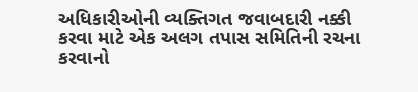અધિકારીઓની વ્યક્તિગત જવાબદારી નક્કી કરવા માટે એક અલગ તપાસ સમિતિની રચના કરવાનો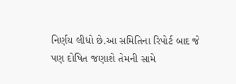નિર્ણય લીધો છે.આ સમિતિના રિપોર્ટ બાદ જે પણ દોષિત જણાશે તેમની સામે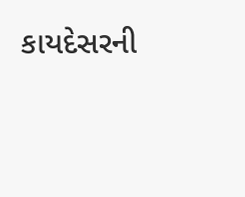કાયદેસરની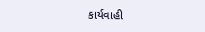કાર્યવાહી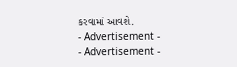કરવામાં આવશે.
- Advertisement -
- Advertisement -